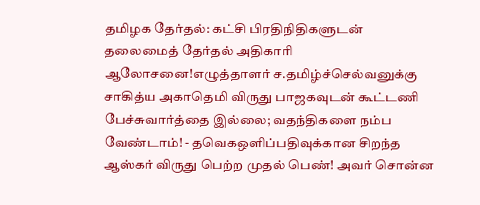தமிழக தேர்தல்: கட்சி பிரதிநிதிகளுடன் தலைமைத் தேர்தல் அதிகாரி ஆலோசனை!எழுத்தாளர் ச.தமிழ்ச்செல்வனுக்கு சாகித்ய அகாதெமி விருது பாஜகவுடன் கூட்டணி பேச்சுவார்த்தை இல்லை; வதந்திகளை நம்ப வேண்டாம்! - தவெகஒளிப்பதிவுக்கான சிறந்த ஆஸ்கர் விருது பெற்ற முதல் பெண்! அவர் சொன்ன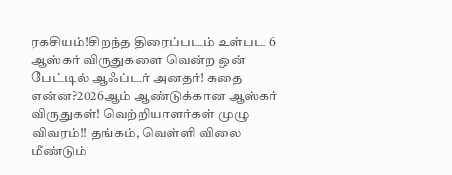ரகசியம்!சிறந்த திரைப்படம் உள்பட 6 ஆஸ்கர் விருதுகளை வென்ற ஒன் பேட்டில் ஆஃப்டர் அனதர்! கதை என்ன?2026ஆம் ஆண்டுக்கான ஆஸ்கர் விருதுகள்! வெற்றியாளர்கள் முழு விவரம்!! தங்கம், வெள்ளி விலை மீண்டும்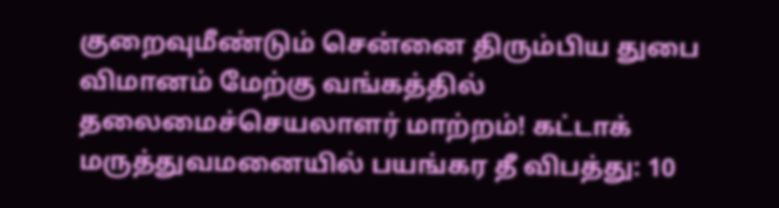குறைவுமீண்டும் சென்னை திரும்பிய துபை விமானம் மேற்கு வங்கத்தில் தலைமைச்செயலாளர் மாற்றம்! கட்டாக் மருத்துவமனையில் பயங்கர தீ விபத்து: 10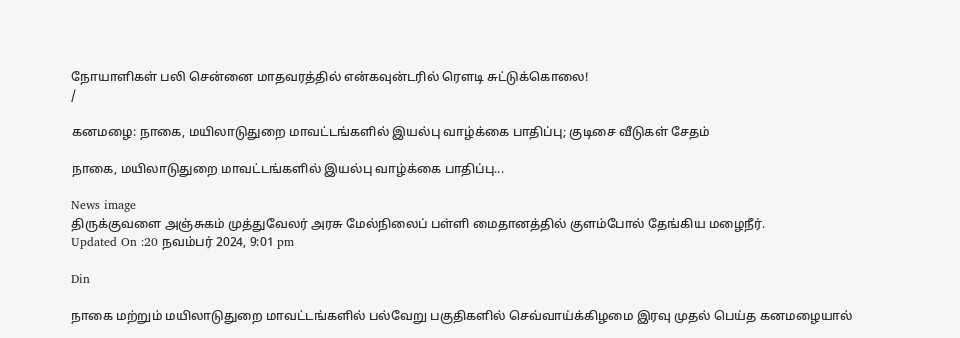நோயாளிகள் பலி சென்னை மாதவரத்தில் என்கவுன்டரில் ரௌடி சுட்டுக்கொலை!
/

கனமழை: நாகை, மயிலாடுதுறை மாவட்டங்களில் இயல்பு வாழ்க்கை பாதிப்பு; குடிசை வீடுகள் சேதம்

நாகை, மயிலாடுதுறை மாவட்டங்களில் இயல்பு வாழ்க்கை பாதிப்பு...

News image
திருக்குவளை அஞ்சுகம் முத்துவேலர் அரசு மேல்நிலைப் பள்ளி மைதானத்தில் குளம்போல் தேங்கிய மழைநீர்.
Updated On :20 நவம்பர் 2024, 9:01 pm

Din

நாகை மற்றும் மயிலாடுதுறை மாவட்டங்களில் பல்வேறு பகுதிகளில் செவ்வாய்க்கிழமை இரவு முதல் பெய்த கனமழையால்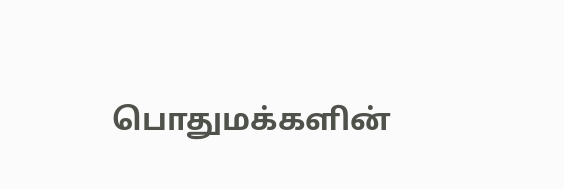பொதுமக்களின்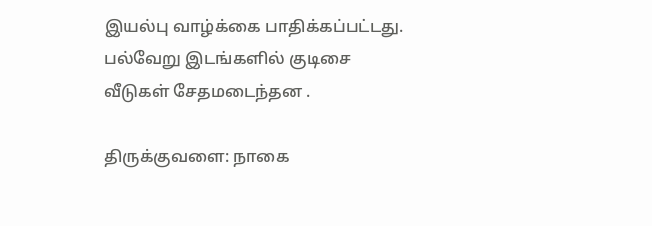இயல்பு வாழ்க்கை பாதிக்கப்பட்டது. பல்வேறு இடங்களில் குடிசை வீடுகள் சேதமடைந்தன .

திருக்குவளை: நாகை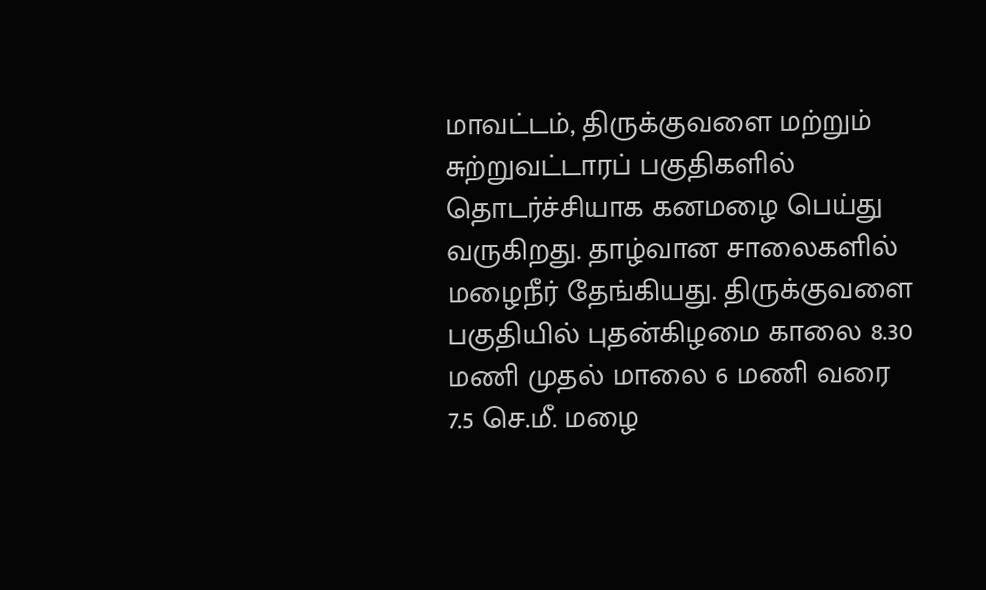மாவட்டம், திருக்குவளை மற்றும் சுற்றுவட்டாரப் பகுதிகளில் தொடர்ச்சியாக கனமழை பெய்து வருகிறது. தாழ்வான சாலைகளில் மழைநீர் தேங்கியது. திருக்குவளை பகுதியில் புதன்கிழமை காலை 8.30 மணி முதல் மாலை 6 மணி வரை 7.5 செ.மீ. மழை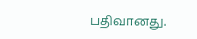பதிவானது.